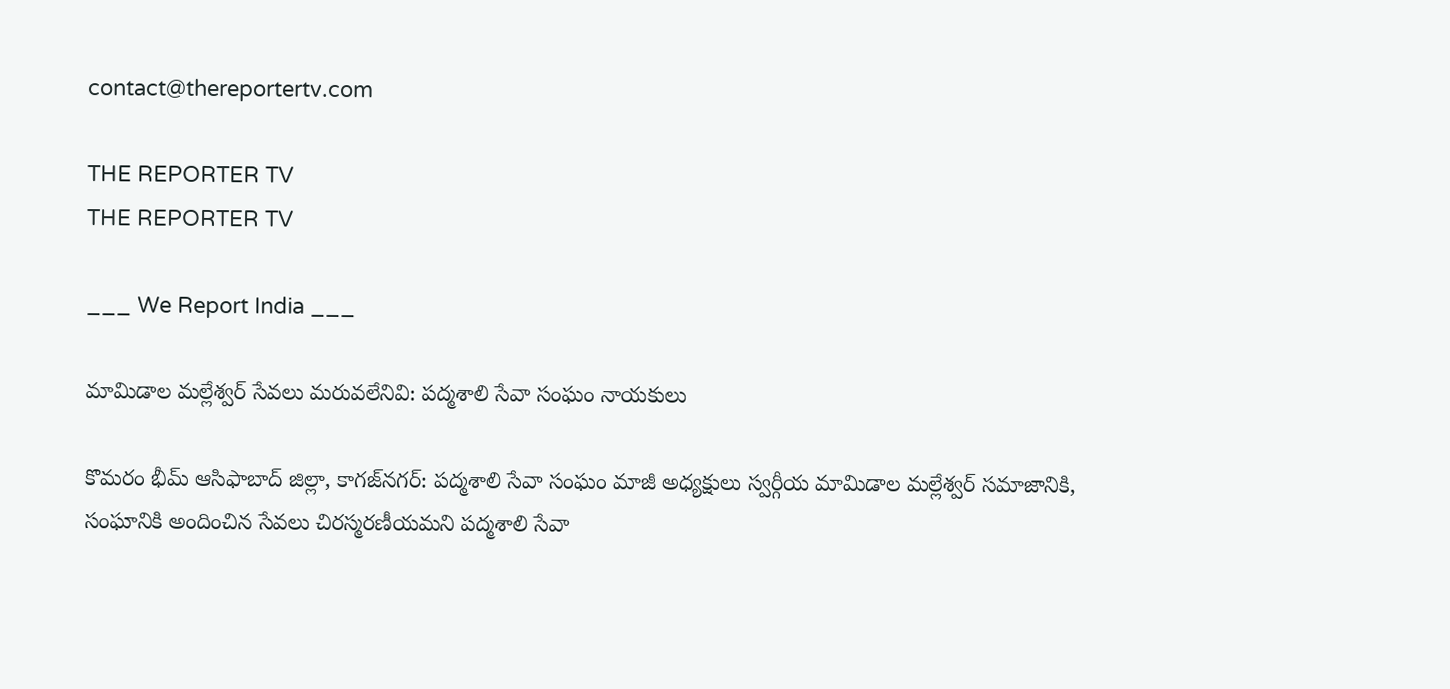contact@thereportertv.com

THE REPORTER TV
THE REPORTER TV

___ We Report India ___

మామిడాల మల్లేశ్వర్ సేవలు మరువలేనివి: పద్మశాలి సేవా సంఘం నాయకులు

కొమరం భీమ్ ఆసిఫాబాద్ జిల్లా, కాగజ్‌నగర్: పద్మశాలి సేవా సంఘం మాజీ అధ్యక్షులు స్వర్గీయ మామిడాల మల్లేశ్వర్ సమాజానికి, సంఘానికి అందించిన సేవలు చిరస్మరణీయమని పద్మశాలి సేవా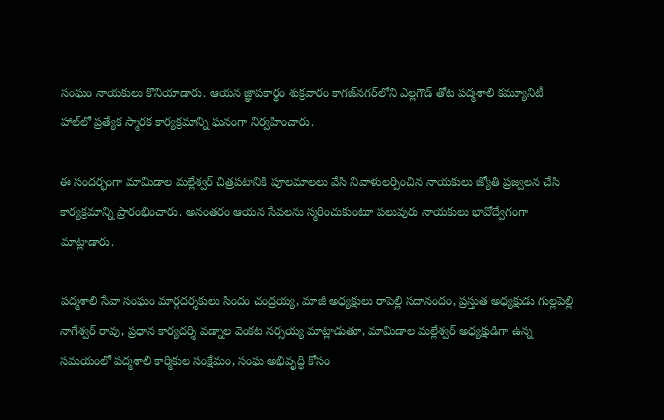సంఘం నాయకులు కొనియాడారు. ఆయన జ్ఞాపకార్థం శుక్రవారం కాగజ్‌నగర్‌లోని ఎల్లగౌడ్ తోట పద్మశాలి కమ్యూనిటీ హాల్‌లో ప్రత్యేక స్మారక కార్యక్రమాన్ని ఘనంగా నిర్వహించారు.

ఈ సందర్భంగా మామిడాల మల్లేశ్వర్ చిత్రపటానికి పూలమాలలు వేసి నివాళులర్పించిన నాయకులు జ్యోతి ప్రజ్వలన చేసి కార్యక్రమాన్ని ప్రారంభించారు. అనంతరం ఆయన సేవలను స్మరించుకుంటూ పలువురు నాయకులు భావోద్వేగంగా మాట్లాడారు.

పద్మశాలి సేవా సంఘం మార్గదర్శకులు సిందం చంద్రయ్య, మాజీ అధ్యక్షులు రాపెల్లి సదానందం, ప్రస్తుత అధ్యక్షుడు గుల్లపెల్లి నాగేశ్వర్ రావు, ప్రధాన కార్యదర్శి వడ్నాల వెంకట నర్సయ్య మాట్లాడుతూ, మామిడాల మల్లేశ్వర్ అధ్యక్షుడిగా ఉన్న సమయంలో పద్మశాలి కార్మికుల సంక్షేమం, సంఘ అభివృద్ధి కోసం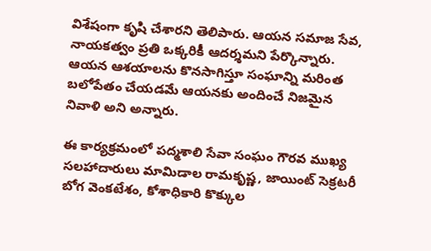విశేషంగా కృషి చేశారని తెలిపారు. ఆయన సమాజ సేవ, నాయకత్వం ప్రతి ఒక్కరికీ ఆదర్శమని పేర్కొన్నారు. ఆయన ఆశయాలను కొనసాగిస్తూ సంఘాన్ని మరింత బలోపేతం చేయడమే ఆయనకు అందించే నిజమైన నివాళి అని అన్నారు.

ఈ కార్యక్రమంలో పద్మశాలి సేవా సంఘం గౌరవ ముఖ్య సలహాదారులు మామిడాల రామకృష్ణ, జాయింట్ సెక్రటరీ బోగ వెంకటేశం, కోశాధికారి కొక్కుల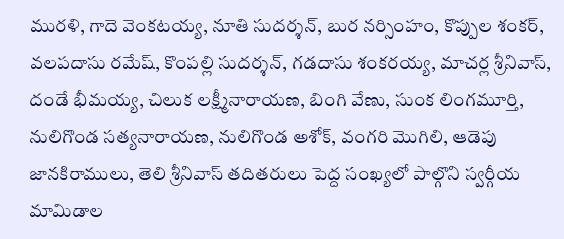మురళి, గాదె వెంకటయ్య, నూతి సుదర్శన్, బుర నర్సింహం, కొప్పుల శంకర్, వలపదాసు రమేష్, కొంపల్లి సుదర్శన్, గడదాసు శంకరయ్య, మాచర్ల శ్రీనివాస్, దండే భీమయ్య, చిలుక లక్ష్మీనారాయణ, బింగి వేణు, సుంక లింగమూర్తి, నులిగొండ సత్యనారాయణ, నులిగొండ అశోక్, వంగరి మొగిలి, ఆడెపు జానకిరాములు, తెలి శ్రీనివాస్ తదితరులు పెద్ద సంఖ్యలో పాల్గొని స్వర్గీయ మామిడాల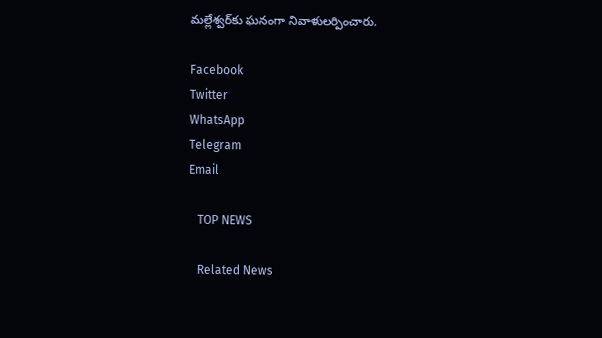మల్లేశ్వర్‌కు ఘనంగా నివాళులర్పించారు.

Facebook
Twitter
WhatsApp
Telegram
Email

   TOP NEWS

   Related News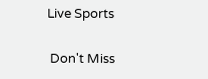Live Sports

 Don't Miss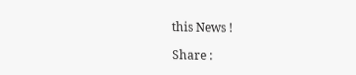this News !

Share :